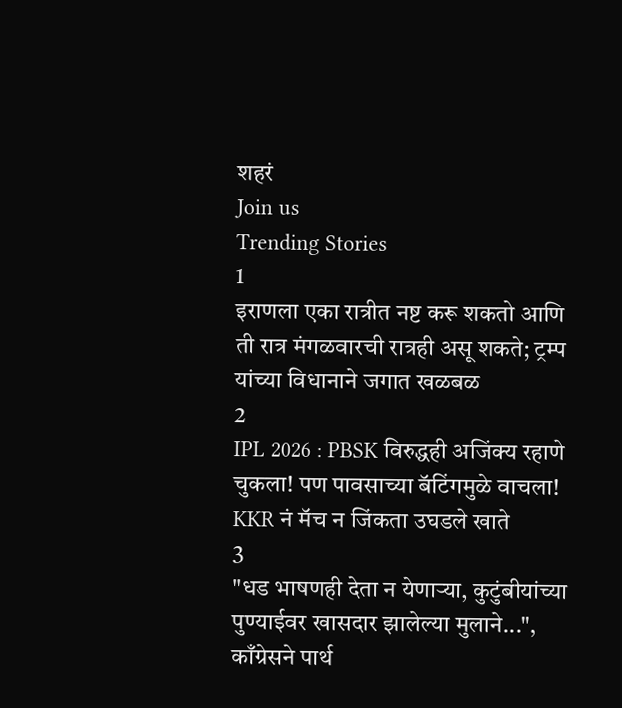शहरं
Join us
Trending Stories
1
इराणला एका रात्रीत नष्ट करू शकतो आणि ती रात्र मंगळवारची रात्रही असू शकते; ट्रम्प यांच्या विधानाने जगात खळबळ
2
IPL 2026 : PBSK विरुद्धही अजिंक्य रहाणे चुकला! पण पावसाच्या बॅटिंगमुळे वाचला! KKR नं मॅच न जिंकता उघडले खाते
3
"धड भाषणही देता न येणाऱ्या, कुटुंबीयांच्या पुण्याईवर खासदार झालेल्या मुलाने...", काँग्रेसने पार्थ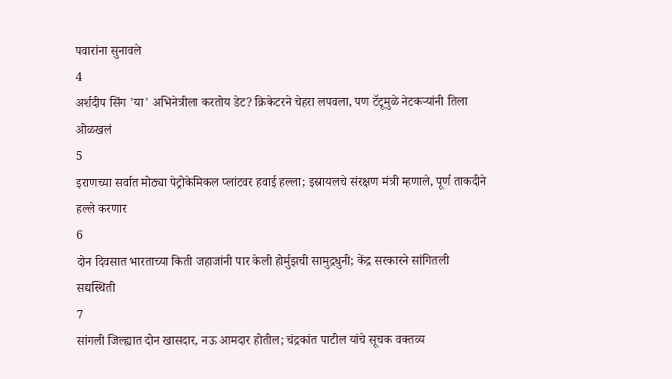पवारांना सुनावले
4
अर्शदीप सिंग 'या' अभिनेत्रीला करतोय डेट? क्रिकेटरने चेहरा लपवला, पण टॅटूमुळे नेटकऱ्यांनी तिला ओळखलं
5
इराणच्या सर्वात मोठ्या पेट्रोकेमिकल प्लांटवर हवाई हल्ला; इस्रायलचे संरक्षण मंत्री म्हणाले, पूर्ण ताकदीने हल्ले करणार
6
दोन दिवसात भारताच्या किती जहाजांनी पार केली होर्मुझची सामुद्रधुनी; केंद्र सरकारने सांगितली सद्यस्थिती
7
सांगली जिल्ह्यात दोन खासदार, नऊ आमदार होतील; चंद्रकांत पाटील यांचे सूचक वक्तव्य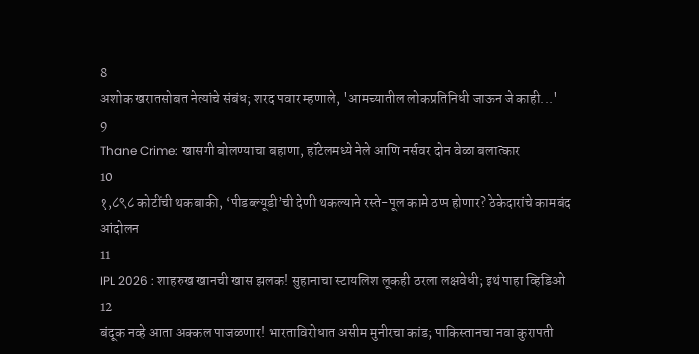8
अशोक खरातसोबत नेत्यांचे संबंध; शरद पवार म्हणाले, 'आमच्यातील लोकप्रतिनिधी जाऊन जे काही...'
9
Thane Crime: खासगी बोलण्याचा बहाणा, हॉटेलमध्ये नेले आणि नर्सवर दोन वेळा बलात्कार
10
१,८९८ कोटींची थकबाकी, ‘पीडब्ल्यूडी’ची देणी थकल्याने रस्ते-पूल कामे ठप्प होणार? ठेकेदारांचे कामबंद आंदोलन
11
IPL 2026 : शाहरुख खानची खास झलक! सुहानाचा स्टायलिश लूकही ठरला लक्षवेधी; इथं पाहा व्हिडिओ
12
बंदूक नव्हे आता अक्कल पाजळणार! भारताविरोधात असीम मुनीरचा कांड; पाकिस्तानचा नवा कुरापती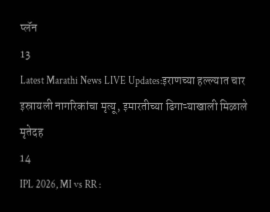प्लॅन
13
Latest Marathi News LIVE Updates:इराणच्या हल्ल्यात चार इस्रायली नागरिकांचा मृत्यू, इमारतीच्या ढिगाऱ्याखाली मिळाले मृतेदह
14
IPL 2026, MI vs RR :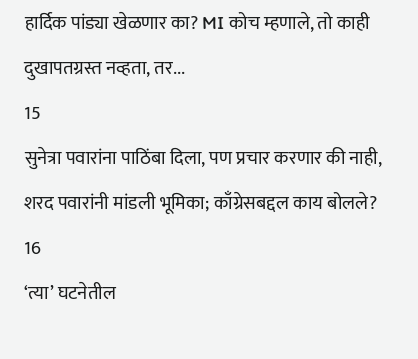हार्दिक पांड्या खेळणार का? MI कोच म्हणाले, तो काही दुखापतग्रस्त नव्हता, तर...
15
सुनेत्रा पवारांना पाठिंबा दिला, पण प्रचार करणार की नाही, शरद पवारांनी मांडली भूमिका; काँग्रेसबद्दल काय बोलले?
16
‘त्या’ घटनेतील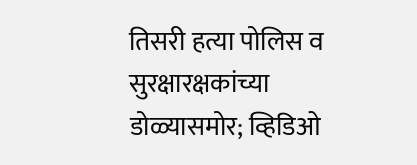तिसरी हत्या पोलिस व सुरक्षारक्षकांच्या डोळ्यासमोर; व्हिडिओ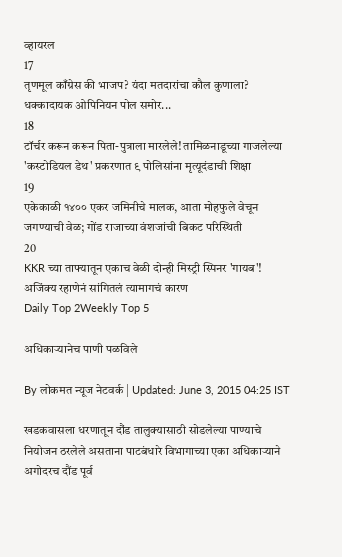व्हायरल
17
तृणमूल काँग्रेस की भाजप? यंदा मतदारांचा कौल कुणाला? धक्कादायक ओपिनियन पोल समोर...
18
टॉर्चर करून करून पिता-पुत्राला मारलेले! तामिळनाडूच्या गाजलेल्या 'कस्टोडियल डेथ' प्रकरणात ९ पोलिसांना मृत्यूदंडाची शिक्षा
19
एकेकाळी १४०० एकर जमिनीचे मालक, आता मोहफुले वेचून जगण्याची वेळ; गोंड राजाच्या वंशजांची बिकट परिस्थिती
20
KKR च्या ताफ्यातून एकाच वेळी दोन्ही मिस्ट्री स्पिनर 'गायब'! अजिंक्य रहाणेनं सांगितलं त्यामागचं कारण
Daily Top 2Weekly Top 5

अधिकाऱ्यानेच पाणी पळविले

By लोकमत न्यूज नेटवर्क | Updated: June 3, 2015 04:25 IST

खडकवासला धरणातून दौंड तालुक्यासाठी सोडलेल्या पाण्याचे नियोजन ठरलेले असताना पाटबंधारे विभागाच्या एका अधिकाऱ्याने अगोदरच दौंड पूर्व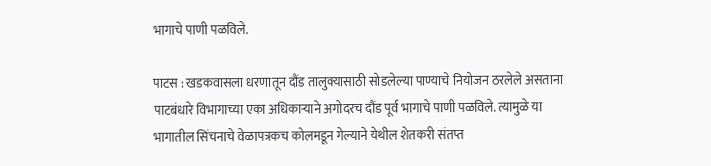भागाचे पाणी पळविले.

पाटस : खडकवासला धरणातून दौंड तालुक्यासाठी सोडलेल्या पाण्याचे नियोजन ठरलेले असताना पाटबंधारे विभागाच्या एका अधिकाऱ्याने अगोदरच दौंड पूर्व भागाचे पाणी पळविले. त्यामुळे या भागातील सिंचनाचे वेळापत्रकच कोलमडून गेल्याने येथील शेतकरी संतप्त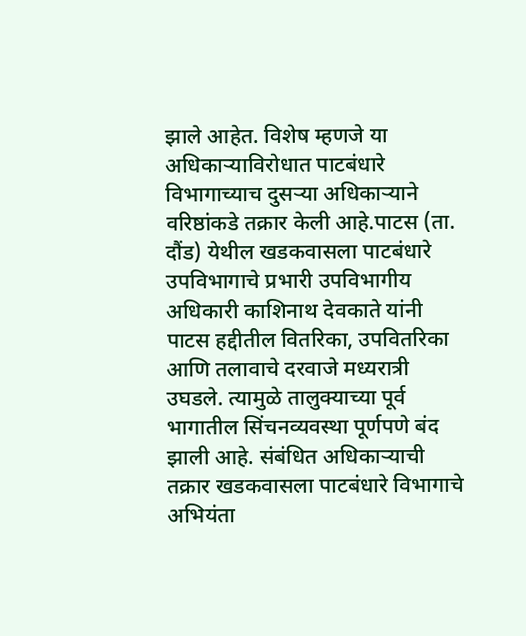झाले आहेत. विशेष म्हणजे या अधिकाऱ्याविरोधात पाटबंधारे विभागाच्याच दुसऱ्या अधिकाऱ्याने वरिष्ठांकडे तक्रार केली आहे.पाटस (ता. दौंड) येथील खडकवासला पाटबंधारे उपविभागाचे प्रभारी उपविभागीय अधिकारी काशिनाथ देवकाते यांनी पाटस हद्दीतील वितरिका, उपवितरिका आणि तलावाचे दरवाजे मध्यरात्री उघडले. त्यामुळे तालुक्याच्या पूर्व भागातील सिंचनव्यवस्था पूर्णपणे बंद झाली आहे. संबंधित अधिकाऱ्याची तक्रार खडकवासला पाटबंधारे विभागाचे अभियंता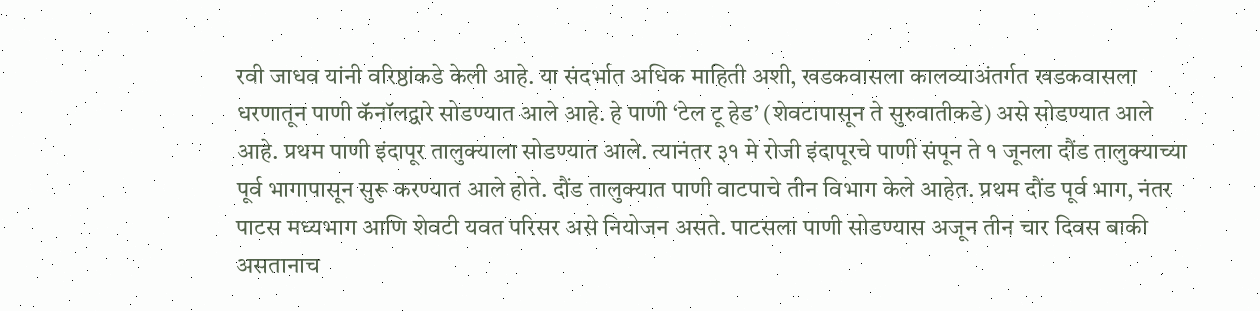रवी जाधव यांनी वरिष्ठांकडे केली आहे. या संदर्भात अधिक माहिती अशी, खडकवासला कालव्याअंतर्गत खडकवासला धरणातून पाणी कॅनॉलद्वारे सोडण्यात आले आहे. हे पाणी ‘टेल टू हेड’ (शेवटापासून ते सुरुवातीकडे) असे सोडण्यात आले आहे. प्रथम पाणी इंदापूर तालुक्याला सोडण्यात आले. त्यानंतर ३१ मे रोजी इंदापूरचे पाणी संपून ते १ जूनला दौंड तालुक्याच्या पूर्व भागापासून सुरू करण्यात आले होते. दौंड तालुक्यात पाणी वाटपाचे तीन विभाग केले आहेत. प्रथम दौंड पूर्व भाग, नंतर पाटस मध्यभाग आणि शेवटी यवत परिसर असे नियोजन असते. पाटसला पाणी सोडण्यास अजून तीन चार दिवस बाकी असतानाच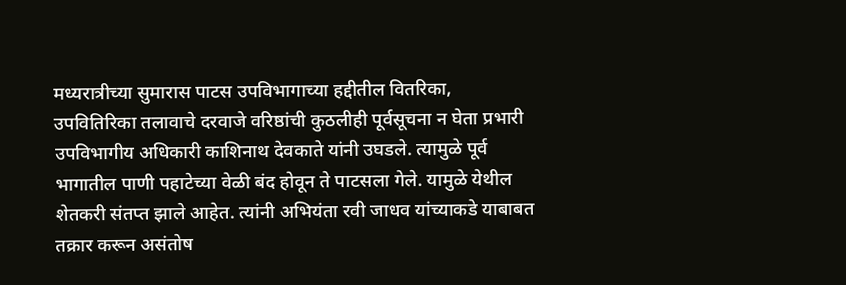मध्यरात्रीच्या सुमारास पाटस उपविभागाच्या हद्दीतील वितरिका, उपवितिरिका तलावाचे दरवाजे वरिष्ठांची कुठलीही पूर्वसूचना न घेता प्रभारी उपविभागीय अधिकारी काशिनाथ देवकाते यांनी उघडले. त्यामुळे पूर्व भागातील पाणी पहाटेच्या वेळी बंद होवून ते पाटसला गेले. यामुळे येथील शेतकरी संतप्त झाले आहेत. त्यांनी अभियंता रवी जाधव यांच्याकडे याबाबत तक्रार करून असंतोष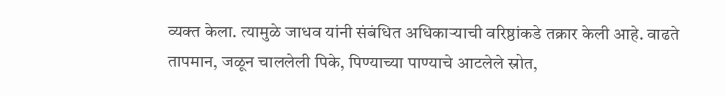व्यक्त केला. त्यामुळे जाधव यांनी संबंधित अधिकाऱ्याची वरिष्ठांकडे तक्रार केली आहे. वाढते तापमान, जळून चाललेली पिके, पिण्याच्या पाण्याचे आटलेले स्रोत,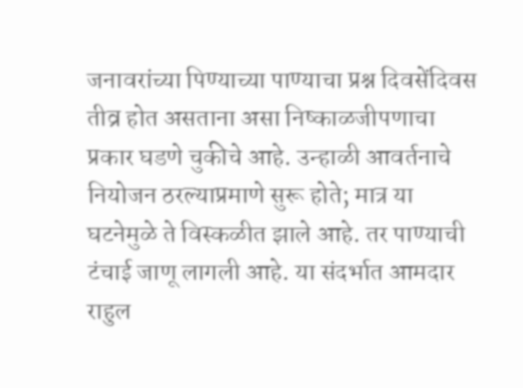जनावरांच्या पिण्याच्या पाण्याचा प्रश्न दिवसेंदिवस तीव्र होत असताना असा निष्काळजीपणाचा प्रकार घडणे चुकीचे आहे. उन्हाळी आवर्तनाचे नियोजन ठरल्याप्रमाणे सुरू होते; मात्र या घटनेमुळे ते विस्कळीत झाले आहे. तर पाण्याची टंचाई जाणू लागली आहे. या संदर्भात आमदार राहुल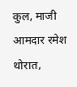कुल, माजी आमदार रमेश थोरात,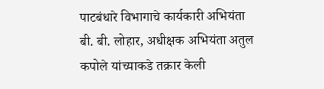पाटबंधारे विभागाचे कार्यकारी अभियंता बी. बी. लोहार, अधीक्षक अभियंता अतुल कपोले यांच्याकडे तक्रार केली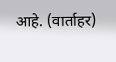आहे. (वार्ताहर)